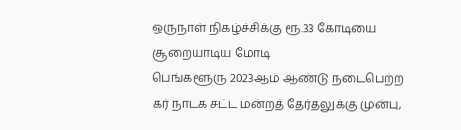ஒருநாள் நிகழ்ச்சிக்கு ரூ.33 கோடியை சூறையாடிய மோடி
பெங்களூரு 2023ஆம் ஆண்டு நடைபெற்ற கர் நாடக சட்ட மன்றத் தேர்தலுக்கு முன்பு,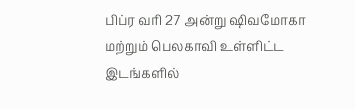பிப்ர வரி 27 அன்று ஷிவமோகா மற்றும் பெலகாவி உள்ளிட்ட இடங்களில்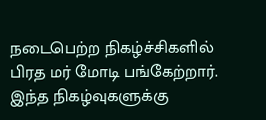நடைபெற்ற நிகழ்ச்சிகளில் பிரத மர் மோடி பங்கேற்றார். இந்த நிகழ்வுகளுக்கு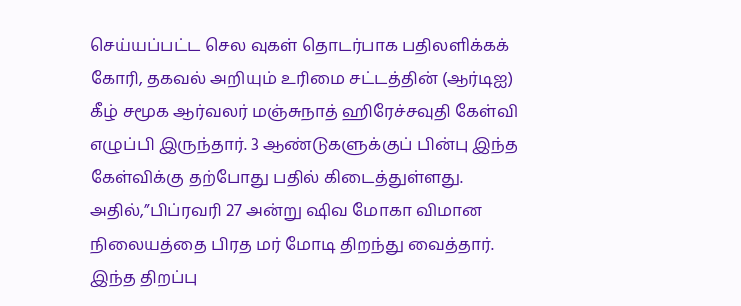செய்யப்பட்ட செல வுகள் தொடர்பாக பதிலளிக்கக் கோரி, தகவல் அறியும் உரிமை சட்டத்தின் (ஆர்டிஐ) கீழ் சமூக ஆர்வலர் மஞ்சுநாத் ஹிரேச்சவுதி கேள்வி எழுப்பி இருந்தார். 3 ஆண்டுகளுக்குப் பின்பு இந்த கேள்விக்கு தற்போது பதில் கிடைத்துள்ளது. அதில்,”பிப்ரவரி 27 அன்று ஷிவ மோகா விமான நிலையத்தை பிரத மர் மோடி திறந்து வைத்தார். இந்த திறப்பு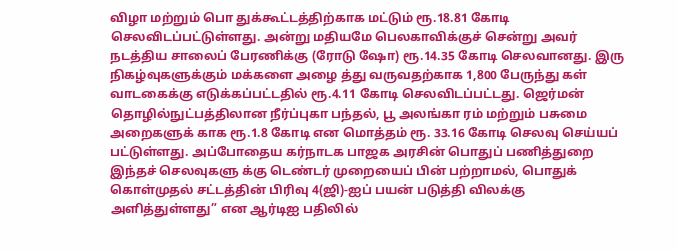விழா மற்றும் பொ துக்கூட்டத்திற்காக மட்டும் ரூ.18.81 கோடி செலவிடப்பட்டுள்ளது. அன்று மதியமே பெலகாவிக்குச் சென்று அவர் நடத்திய சாலைப் பேரணிக்கு (ரோடு ஷோ) ரூ.14.35 கோடி செலவானது. இரு நிகழ்வுகளுக்கும் மக்களை அழை த்து வருவதற்காக 1,800 பேருந்து கள் வாடகைக்கு எடுக்கப்பட்டதில் ரூ.4.11 கோடி செலவிடப்பட்டது. ஜெர்மன் தொழில்நுட்பத்திலான நீர்ப்புகா பந்தல், பூ அலங்கா ரம் மற்றும் பசுமை அறைகளுக் காக ரூ.1.8 கோடி என மொத்தம் ரூ. 33.16 கோடி செலவு செய்யப் பட்டுள்ளது. அப்போதைய கர்நாடக பாஜக அரசின் பொதுப் பணித்துறை இந்தச் செலவுகளு க்கு டெண்டர் முறையைப் பின் பற்றாமல், பொதுக் கொள்முதல் சட்டத்தின் பிரிவு 4(ஜி)-ஐப் பயன் படுத்தி விலக்கு அளித்துள்ளது” என ஆர்டிஐ பதிலில்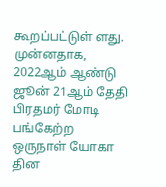கூறப்பட்டுள் ளது. முன்னதாக, 2022ஆம் ஆண்டு ஜூன் 21ஆம் தேதி பிரதமர் மோடி பங்கேற்ற ஒருநாள் யோகா தின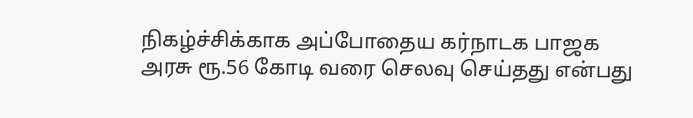நிகழ்ச்சிக்காக அப்போதைய கர்நாடக பாஜக அரசு ரூ.56 கோடி வரை செலவு செய்தது என்பது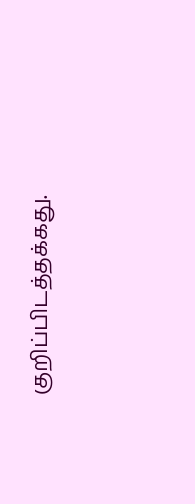குறிப்பிடத்தக்கது.